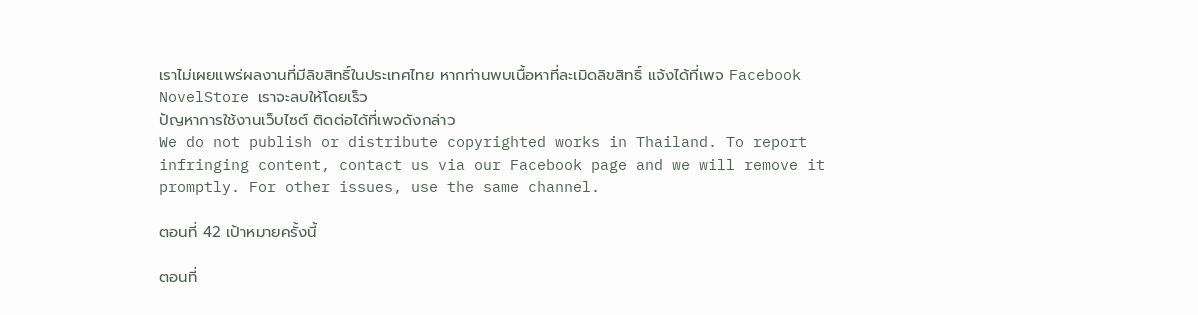เราไม่เผยแพร่ผลงานที่มีลิขสิทธิ์ในประเทศไทย หากท่านพบเนื้อหาที่ละเมิดลิขสิทธิ์ แจ้งได้ที่เพจ Facebook NovelStore เราจะลบให้โดยเร็ว
ปัญหาการใช้งานเว็บไซต์ ติดต่อได้ที่เพจดังกล่าว
We do not publish or distribute copyrighted works in Thailand. To report infringing content, contact us via our Facebook page and we will remove it promptly. For other issues, use the same channel.

ตอนที่ 42 เป้าหมายครั้งนี้

ตอนที่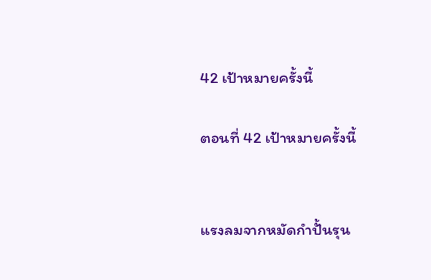42 เป้าหมายครั้งนี้

ตอนที่ 42 เป้าหมายครั้งนี้


แรงลมจากหมัดกำปั้นรุน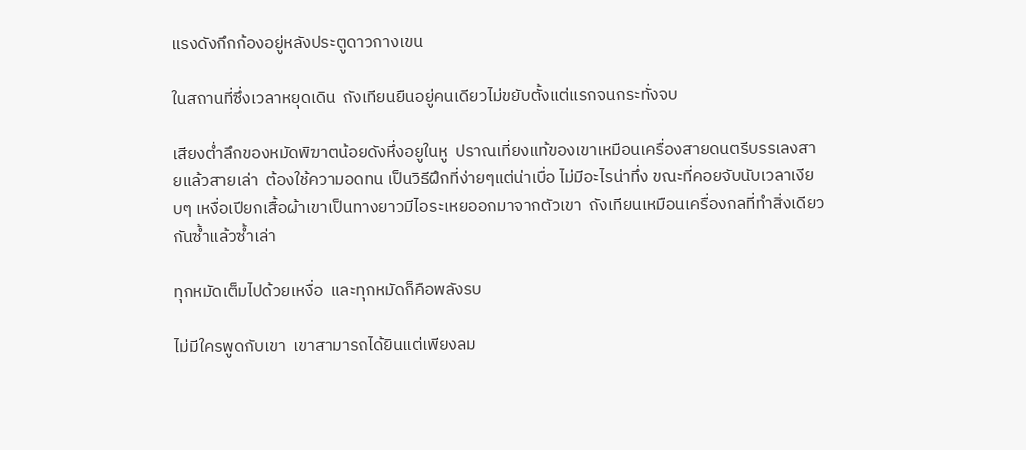แรงดังกึกก้องอยู่หลังประตูดาวกางเขน

ในสถานที่ซึ่งเวลาหยุดเดิน  ถังเทียนยืนอยู่คนเดียวไม่ขยับตั้งแต่แรกจนกระทั่งจบ

เสียงต่ำลึกของหมัดพิฆาตน้อยดังหึ่งอยูในหู  ปราณเที่ยงแท้ของเขาเหมือนเครื่องสายดนตรีบรรเลงสายแล้วสายเล่า  ต้องใช้ความอดทน เป็นวิธีฝึกที่ง่ายๆแต่น่าเบื่อ ไม่มีอะไรน่าทึ่ง ขณะที่คอยจับนับเวลาเงียบๆ เหงื่อเปียกเสื้อผ้าเขาเป็นทางยาวมีไอระเหยออกมาจากตัวเขา  ถังเทียนเหมือนเครื่องกลที่ทำสิ่งเดียวกันซ้ำแล้วซ้ำเล่า

ทุกหมัดเต็มไปด้วยเหงื่อ  และทุกหมัดก็คือพลังรบ

ไม่มีใครพูดกับเขา  เขาสามารถได้ยินแต่เพียงลม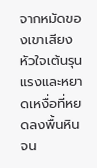จากหมัดของเขาเสียงหัวใจเต้นรุนแรงและหยาดเหงื่อที่หยดลงพื้นหินจน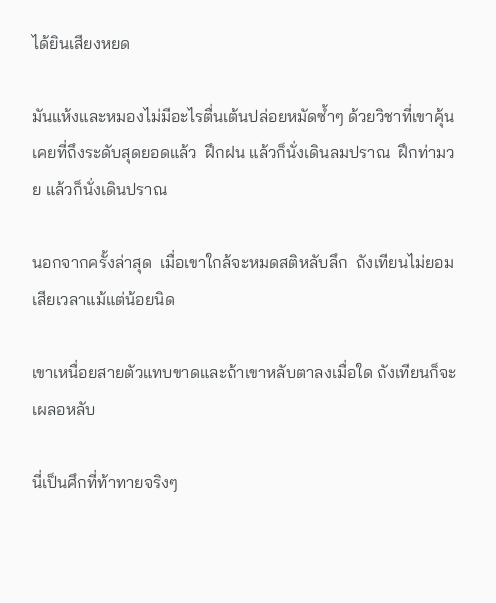ได้ยินเสียงหยด

มันแห้งและหมองไม่มีอะไรตื่นเต้นปล่อยหมัดซ้ำๆ ด้วยวิชาที่เขาคุ้นเคยที่ถึงระดับสุดยอดแล้ว  ฝึกฝน แล้วก็นั่งเดินลมปราณ  ฝึกท่ามวย แล้วก็นั่งเดินปราณ

นอกจากครั้งล่าสุด  เมื่อเขาใกล้จะหมดสติหลับลึก  ถังเทียนไม่ยอมเสียเวลาแม้แต่น้อยนิด

เขาเหนื่อยสายตัวแทบขาดและถ้าเขาหลับตาลงเมื่อใด ถังเทียนก็จะเผลอหลับ

นี่เป็นศึกที่ท้าทายจริงๆ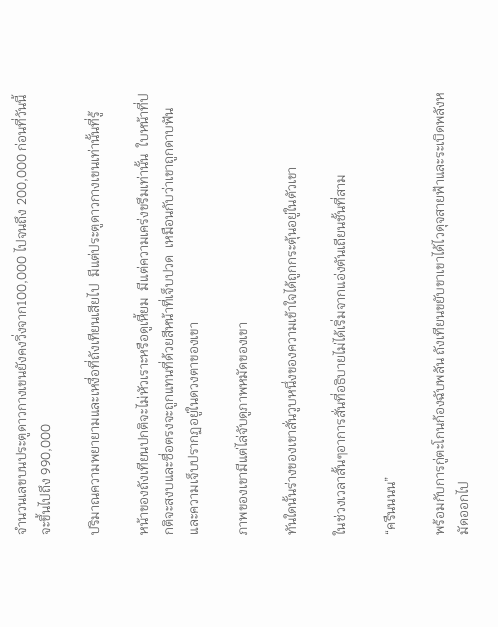จำนวนเลขบนประตูดาวกางเขนยังคงวิ่งจาก100,000 ไปจนถึง 200,000 ก่อนที่วันนี้จะขึ้นไปถึง 990,000

ปริมาณความพยายามและเหงื่อที่ถังเทียนเสียไป  มีแต่ประตูดาวกางเขนเท่านั้นที่รู้

หน้าของถังเทียนปกติจะไม่หัวเราะหรือดูเหี้ยม  มีแต่ความเคร่งขรึมเท่านั้น  ใบหน้าที่ปกติจะสงบและซื่อตรงจะถูกแทนที่ด้วยสีหน้าที่เจ็บปวด  เหมือนกับว่าเขาถูกดาบฟัน  และความเจ็บปรากฏอยู่ในดวงตาของเขา

ภาพของเขามีแต่ไล่จับดูภาพหมัดของเขา

ทันใดนั้นร่างของเขาสั่นวูบหนึ่งของความเข้าใจได้ถูกกระตุ้นอยู่ในตัวเขา

ในช่วงเวลาสั้นๆอาการสั่นที่อธิบายไม่ได้เริ่มจากแอ่งตันเถียนชั้นที่สาม

“ครืนนนน”

พร้อมกับการกู่ตะโกนก้องฉับพลัน ถังเทียนขยับขาเขาได้ไวดุจสายฟ้าและระเบิดพลังหมัดออกไป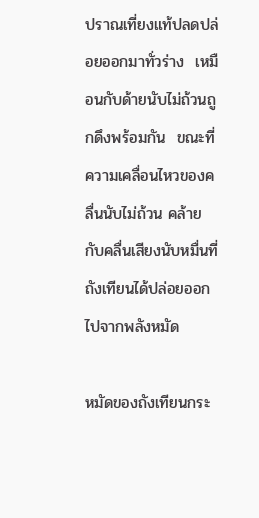ปราณเที่ยงแท้ปลดปล่อยออกมาทั่วร่าง  เหมือนกับด้ายนับไม่ถ้วนถูกดึงพร้อมกัน  ขณะที่ความเคลื่อนไหวของคลื่นนับไม่ถ้วน คล้ายกับคลื่นเสียงนับหมื่นที่ถังเทียนได้ปล่อยออกไปจากพลังหมัด

หมัดของถังเทียนกระ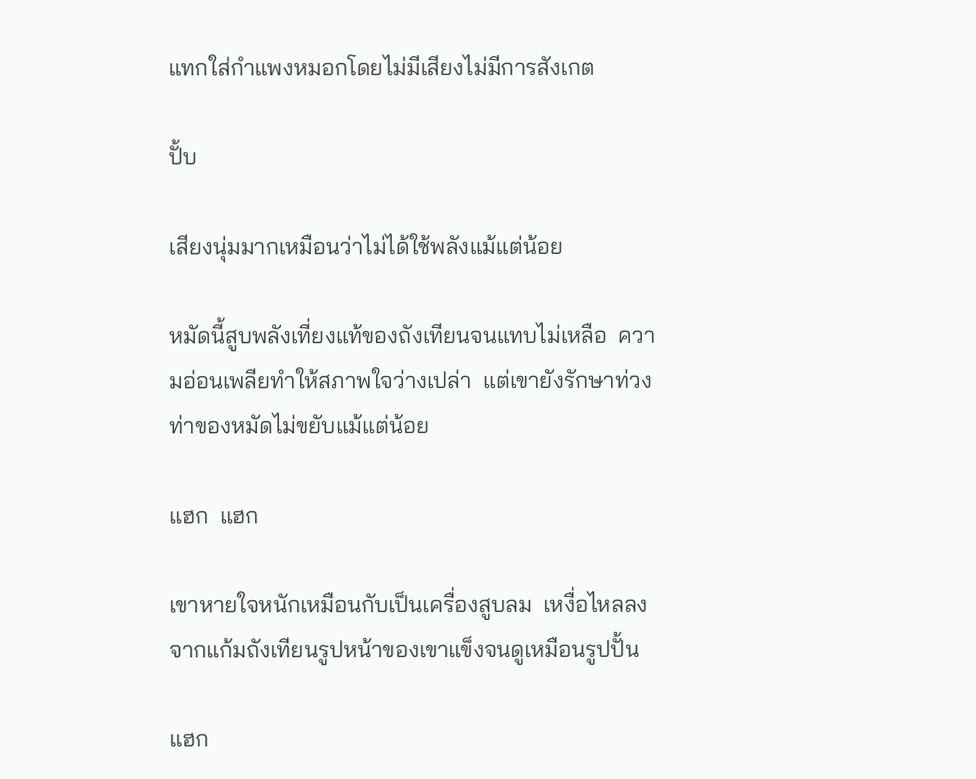แทกใส่กำแพงหมอกโดยไม่มีเสียงไม่มีการสังเกต

ปั้บ

เสียงนุ่มมากเหมือนว่าไม่ได้ใช้พลังแม้แต่น้อย

หมัดนี้สูบพลังเที่ยงแท้ของถังเทียนจนแทบไม่เหลือ  ความอ่อนเพลียทำให้สภาพใจว่างเปล่า  แต่เขายังรักษาท่วงท่าของหมัดไม่ขยับแม้แต่น้อย

แฮก  แฮก

เขาหายใจหนักเหมือนกับเป็นเครื่องสูบลม  เหงื่อไหลลงจากแก้มถังเทียนรูปหน้าของเขาแข็งจนดูเหมือนรูปปั้น

แฮก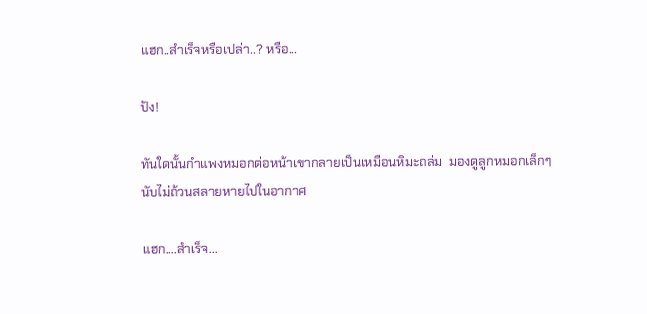แฮก..สำเร็จหรือเปล่า..? หรือ...

ปัง!

ทันใดนั้นกำแพงหมอกต่อหน้าเขากลายเป็นเหมือนหิมะถล่ม  มองดูลูกหมอกเล็กๆ นับไม่ถ้วนสลายหายไปในอากาศ

แฮก....สำเร็จ...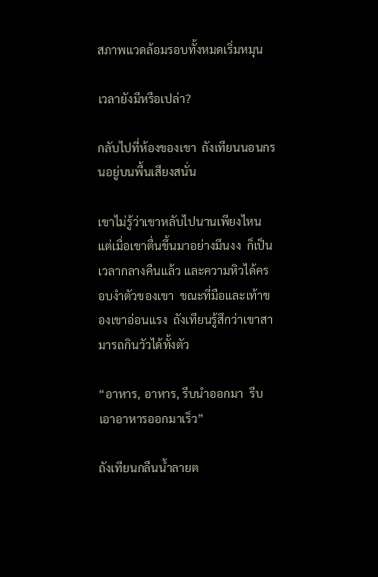สภาพแวดล้อมรอบทั้งหมดเริ่มหมุน

เวลายังมีหรือเปล่า?

กลับไปที่ห้องของเขา  ถังเทียนนอนกรนอยู่บนพื้นเสียงสนั่น

เขาไม่รู้ว่าเขาหลับไปนานเพียงไหน  แต่เมื่อเขาตื่นขึ้นมาอย่างมึนงง  ก็เป็นเวลากลางคืนแล้ว และความหิวได้ครอบงำตัวของเขา  ขณะที่มือและเท้าของเขาอ่อนแรง  ถังเทียนรู้สึกว่าเขาสามารถกินวัวได้ทั้งตัว

“อาหาร, อาหาร, รีบนำออกมา  รีบเอาอาหารออกมาเร็ว”

ถังเทียนกลืนน้ำลายต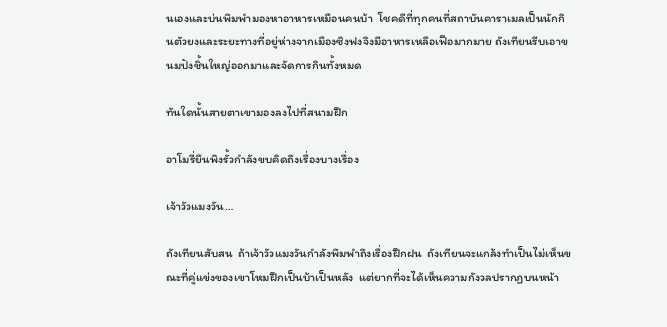นเองและบ่นพึมพำมองหาอาหารเหมือนคนบ้า  โชคดีที่ทุกคนที่สถาบันคาราเมลเป็นนักกินตัวยงและระยะทางที่อยู่ห่างจากเมืองซิงฟงจึงมีอาหารเหลือเฟือมากมาย ถังเทียนรีบเอาขนมปังชิ้นใหญ่ออกมาและจัดการกินทั้งหมด

ทันใดนั้นสายตาเขามองลงไปที่สนามฝึก

อาโมรี่ยืนพิงรั้วกำลังขบคิดถึงเรื่องบางเรื่อง

เจ้าวัวแมงวัน…

ถังเทียนสับสน  ถ้าเจ้าวัวแมงวันกำลังพึมพำถึงเรื่องฝึกฝน  ถังเทียนจะแกล้งทำเป็นไม่เห็นขณะที่คู่แข่งของเขาโหมฝึกเป็นบ้าเป็นหลัง  แต่ยากที่จะได้เห็นความกังวลปรากฏบนหน้า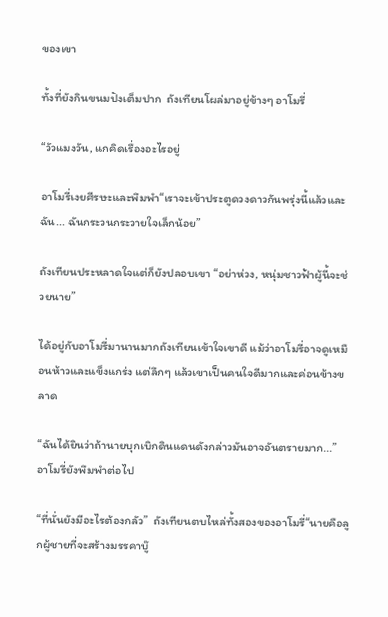ของเขา

ทั้งที่ยังกินขนมปังเต็มปาก  ถังเทียนโผล่มาอยู่ข้างๆ อาโมรี่

“วัวแมงวัน, แกคิดเรื่องอะไรอยู่

อาโมรี่เงยศีรษะและพึมพำ“เราจะเข้าประตูดวงดาวกันพรุ่งนี้แล้วและฉัน... ฉันกระวนกระวายใจเล็กน้อย”

ถังเทียนประหลาดใจแต่ก็ยังปลอบเขา “อย่าห่วง, หนุ่มชาวฟ้าผู้นี้จะช่วยนาย”

ได้อยู่กับอาโมรี่มานานมากถังเทียนเข้าใจเขาดี แม้ว่าอาโมรี่อาจดูเหมือนห้าวและแข็งแกร่ง แต่ลึกๆ แล้วเขาเป็นคนใจดีมากและค่อนข้างขลาด

“ฉันได้ยินว่าถ้านายบุกเบิกดินแดนดังกล่าวมันอาจอันตรายมาก...” อาโมรี่ยังพึมพำต่อไป

“ที่นั่นยังมีอะไรต้องกลัว”  ถังเทียนตบไหล่ทั้งสองของอาโมรี่“นายคือลูกผู้ชายที่จะสร้างมรรคาบู๊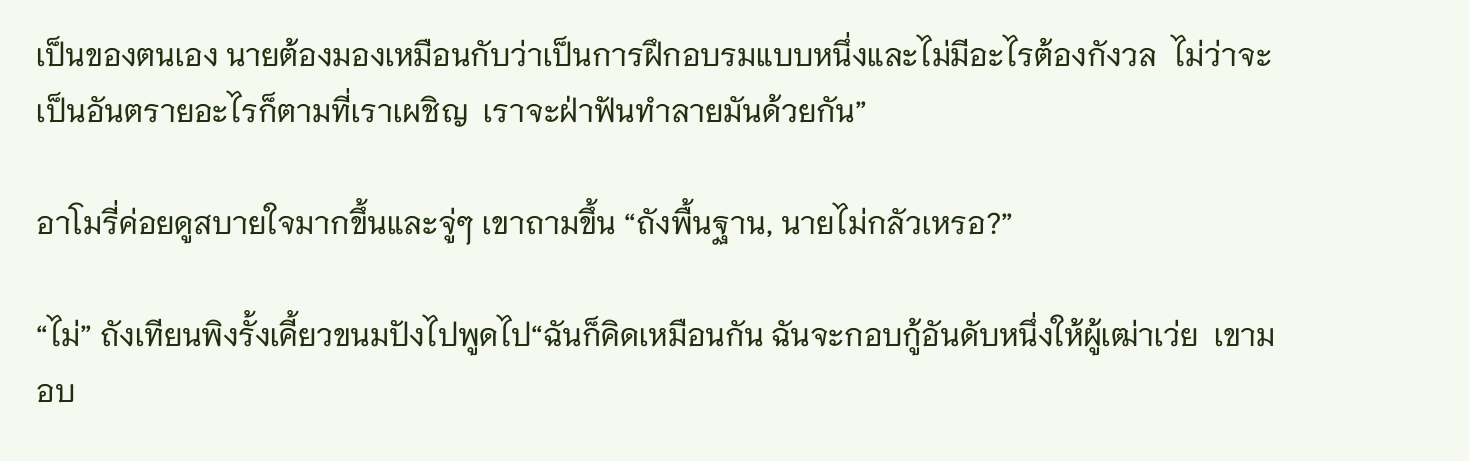เป็นของตนเอง นายต้องมองเหมือนกับว่าเป็นการฝึกอบรมแบบหนึ่งและไม่มีอะไรต้องกังวล  ไม่ว่าจะเป็นอันตรายอะไรก็ตามที่เราเผชิญ  เราจะฝ่าฟันทำลายมันด้วยกัน”

อาโมรี่ค่อยดูสบายใจมากขึ้นและจู่ๆ เขาถามขึ้น “ถังพื้นฐาน, นายไม่กลัวเหรอ?”

“ไม่” ถังเทียนพิงรั้งเคี้ยวขนมปังไปพูดไป“ฉันก็คิดเหมือนกัน ฉันจะกอบกู้อันดับหนึ่งให้ผู้เฒ่าเว่ย  เขามอบ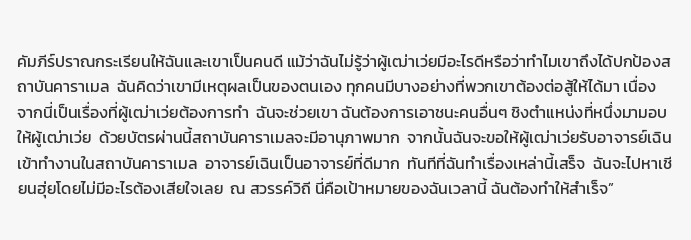คัมภีร์ปราณกระเรียนให้ฉันและเขาเป็นคนดี แม้ว่าฉันไม่รู้ว่าผู้เฒ่าเว่ยมีอะไรดีหรือว่าทำไมเขาถึงได้ปกป้องสถาบันคาราเมล  ฉันคิดว่าเขามีเหตุผลเป็นของตนเอง ทุกคนมีบางอย่างที่พวกเขาต้องต่อสู้ให้ได้มา เนื่องจากนี่เป็นเรื่องที่ผู้เฒ่าเว่ยต้องการทำ  ฉันจะช่วยเขา ฉันต้องการเอาชนะคนอื่นๆ ชิงตำแหน่งที่หนึ่งมามอบให้ผู้เฒ่าเว่ย  ด้วยบัตรผ่านนี้สถาบันคาราเมลจะมีอานุภาพมาก  จากนั้นฉันจะขอให้ผู้เฒ่าเว่ยรับอาจารย์เฉินเข้าทำงานในสถาบันคาราเมล  อาจารย์เฉินเป็นอาจารย์ที่ดีมาก  ทันทีที่ฉันทำเรื่องเหล่านี้เสร็จ  ฉันจะไปหาเชียนฮุ่ยโดยไม่มีอะไรต้องเสียใจเลย  ณ สวรรค์วิถี นี่คือเป้าหมายของฉันเวลานี้ ฉันต้องทำให้สำเร็จ”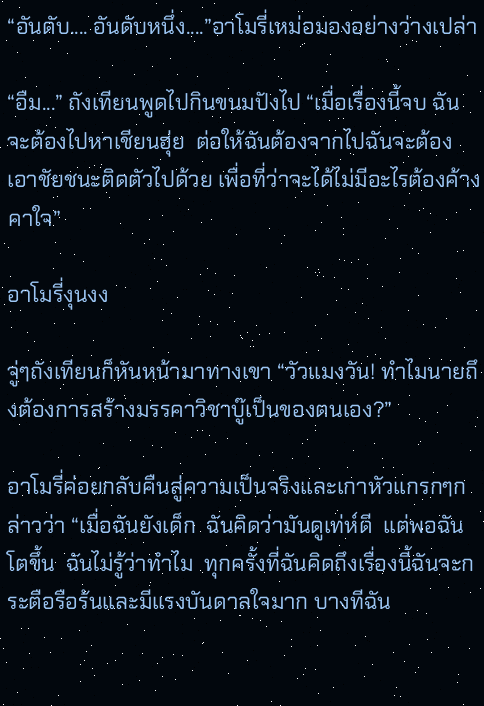“อันดับ.... อันดับหนึ่ง....”อาโมรี่เหม่อมองอย่างว่างเปล่า

“อืม...” ถังเทียนพูดไปกินขนมปังไป “เมื่อเรื่องนี้จบ ฉันจะต้องไปหาเชียนฮุ่ย  ต่อให้ฉันต้องจากไปฉันจะต้องเอาชัยชนะติดตัวไปด้วย เพื่อที่ว่าจะได้ไม่มีอะไรต้องค้างคาใจ”

อาโมรี่งุนงง

จู่ๆถังเทียนก็หันหน้ามาทางเขา “วัวแมงวัน! ทำไมนายถึงต้องการสร้างมรรคาวิชาบู๊เป็นของตนเอง?”

อาโมรี่ค่อยกลับคืนสู่ความเป็นจริงและเกาหัวแกรกๆกล่าวว่า “เมื่อฉันยังเด็ก  ฉันคิดว่ามันดูเท่ห์ดี  แต่พอฉันโตขึ้น  ฉันไม่รู้ว่าทำไม  ทุกครั้งที่ฉันคิดถึงเรื่องนี้ฉันจะกระตือรือร้นและมีแรงบันดาลใจมาก บางทีฉัน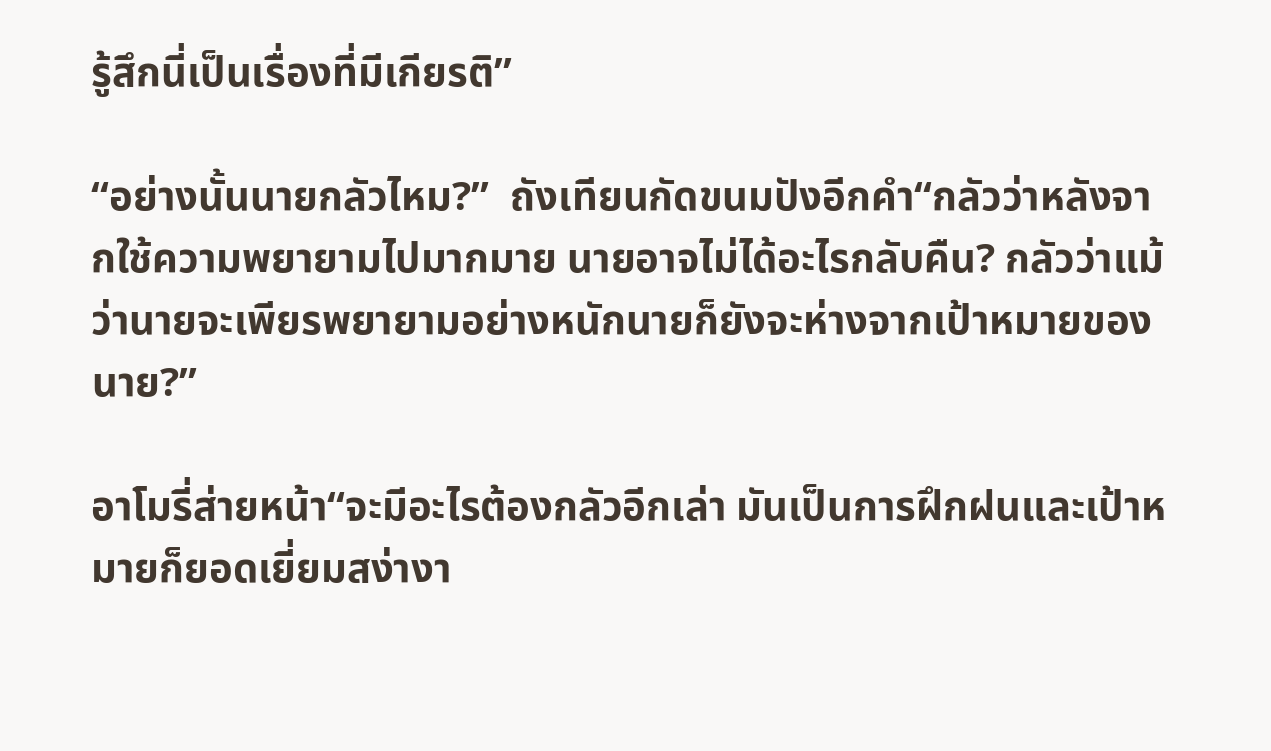รู้สึกนี่เป็นเรื่องที่มีเกียรติ”

“อย่างนั้นนายกลัวไหม?”  ถังเทียนกัดขนมปังอีกคำ“กลัวว่าหลังจากใช้ความพยายามไปมากมาย นายอาจไม่ได้อะไรกลับคืน? กลัวว่าแม้ว่านายจะเพียรพยายามอย่างหนักนายก็ยังจะห่างจากเป้าหมายของนาย?”

อาโมรี่ส่ายหน้า“จะมีอะไรต้องกลัวอีกเล่า มันเป็นการฝึกฝนและเป้าหมายก็ยอดเยี่ยมสง่างา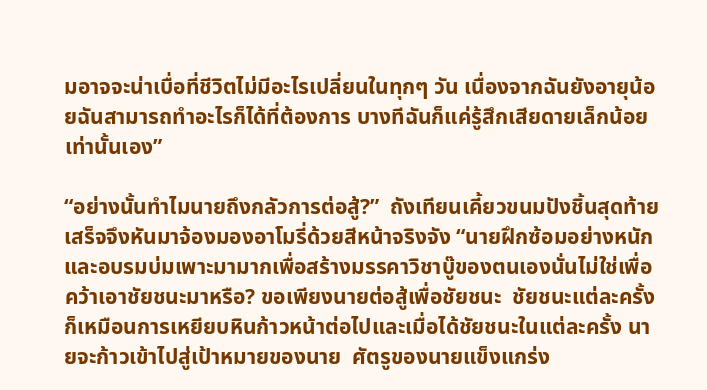มอาจจะน่าเบื่อที่ชีวิตไม่มีอะไรเปลี่ยนในทุกๆ วัน เนื่องจากฉันยังอายุน้อยฉันสามารถทำอะไรก็ได้ที่ต้องการ บางทีฉันก็แค่รู้สึกเสียดายเล็กน้อยเท่านั้นเอง”

“อย่างนั้นทำไมนายถึงกลัวการต่อสู้?”  ถังเทียนเคี้ยวขนมปังชิ้นสุดท้ายเสร็จจึงหันมาจ้องมองอาโมรี่ด้วยสีหน้าจริงจัง “นายฝึกซ้อมอย่างหนัก และอบรมบ่มเพาะมามากเพื่อสร้างมรรคาวิชาบู๊ของตนเองนั่นไม่ใช่เพื่อคว้าเอาชัยชนะมาหรือ? ขอเพียงนายต่อสู้เพื่อชัยชนะ  ชัยชนะแต่ละครั้งก็เหมือนการเหยียบหินก้าวหน้าต่อไปและเมื่อได้ชัยชนะในแต่ละครั้ง นายจะก้าวเข้าไปสู่เป้าหมายของนาย  ศัตรูของนายแข็งแกร่ง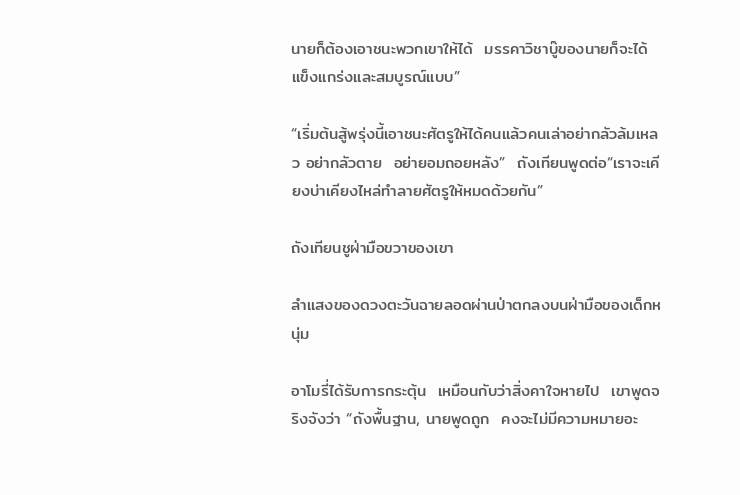นายก็ต้องเอาชนะพวกเขาให้ได้  มรรคาวิชาบู๊ของนายก็จะได้แข็งแกร่งและสมบูรณ์แบบ”

“เริ่มต้นสู้พรุ่งนี้เอาชนะศัตรูให้ได้คนแล้วคนเล่าอย่ากลัวล้มเหลว อย่ากลัวตาย  อย่ายอมถอยหลัง”  ถังเทียนพูดต่อ“เราจะเคียงบ่าเคียงไหล่ทำลายศัตรูให้หมดด้วยกัน”

ถังเทียนชูฝ่ามือขวาของเขา

ลำแสงของดวงตะวันฉายลอดผ่านป่าตกลงบนฝ่ามือของเด็กหนุ่ม

อาโมรี่ได้รับการกระตุ้น  เหมือนกับว่าสิ่งคาใจหายไป  เขาพูดจริงจังว่า “ถังพื้นฐาน, นายพูดถูก  คงจะไม่มีความหมายอะ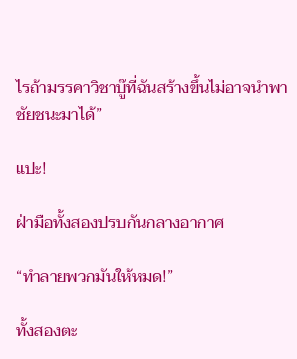ไรถ้ามรรคาวิชาบู๊ที่ฉันสร้างขึ้นไม่อาจนำพาชัยชนะมาได้”

แปะ!

ฝ่ามือทั้งสองปรบกันกลางอากาศ

“ทำลายพวกมันให้หมด!”

ทั้งสองตะ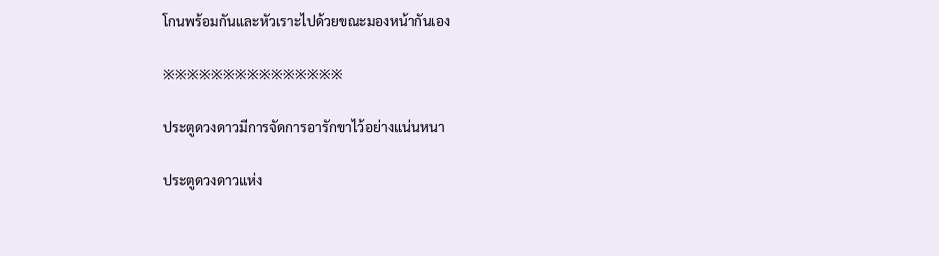โกนพร้อมกันและหัวเราะไปด้วยขณะมองหน้ากันเอง

※※※※※※※※※※※※※※※

ประตูดวงดาวมีการจัดการอารักขาไว้อย่างแน่นหนา

ประตูดวงดาวแห่ง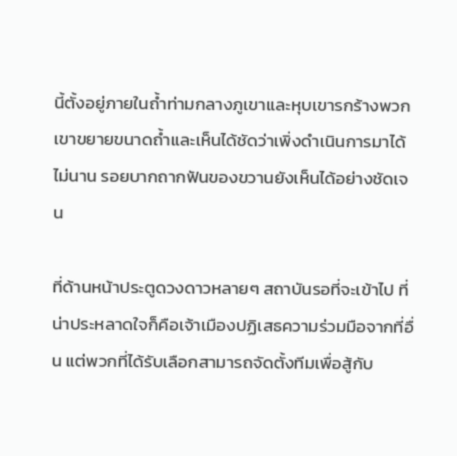นี้ตั้งอยู่ภายในถ้ำท่ามกลางภูเขาและหุบเขารกร้างพวกเขาขยายขนาดถ้ำและเห็นได้ชัดว่าเพิ่งดำเนินการมาได้ไม่นาน รอยบากถากฟันของขวานยังเห็นได้อย่างชัดเจน

ที่ด้านหน้าประตูดวงดาวหลายๆ สถาบันรอที่จะเข้าไป ที่น่าประหลาดใจก็คือเจ้าเมืองปฏิเสธความร่วมมือจากที่อื่น แต่พวกที่ได้รับเลือกสามารถจัดตั้งทีมเพื่อสู้กับ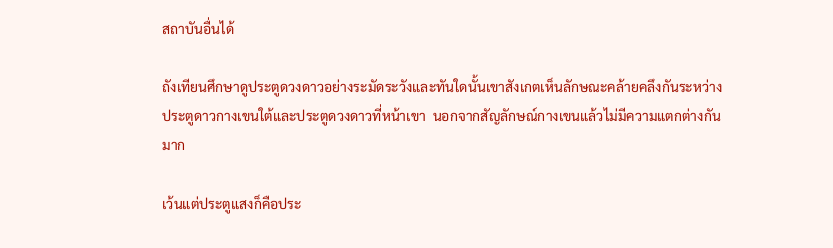สถาบันอื่นได้

ถังเทียนศึกษาดูประตูดวงดาวอย่างระมัดระวังและทันใดนั้นเขาสังเกตเห็นลักษณะคล้ายคลึงกันระหว่างประตูดาวกางเขนใต้และประตูดวงดาวที่หน้าเขา  นอกจากสัญลักษณ์กางเขนแล้วไม่มีความแตกต่างกันมาก

เว้นแต่ประตูแสงก็คือประ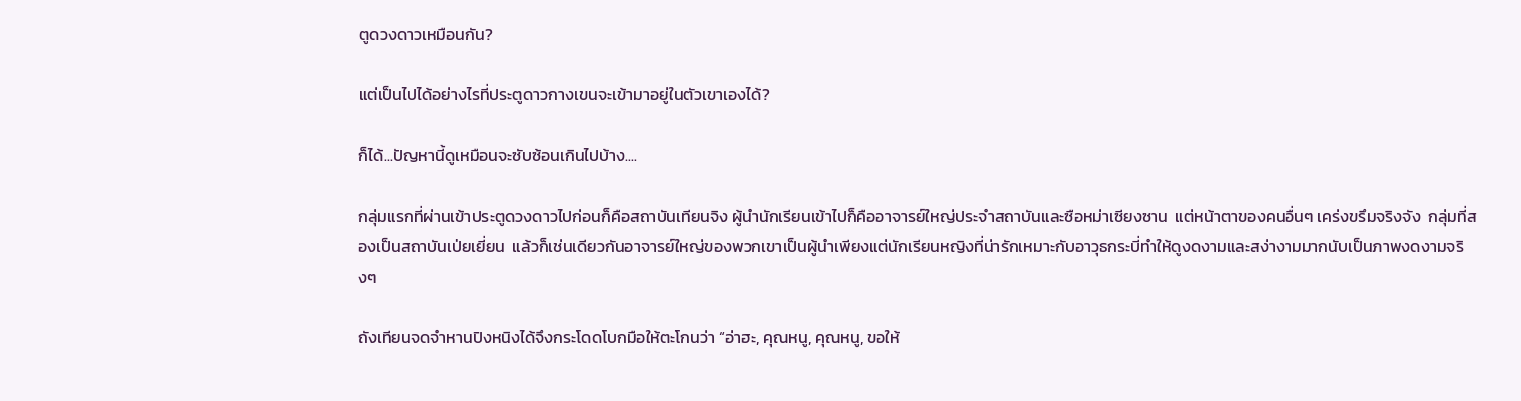ตูดวงดาวเหมือนกัน?

แต่เป็นไปได้อย่างไรที่ประตูดาวกางเขนจะเข้ามาอยู่ในตัวเขาเองได้?

ก็ได้...ปัญหานี้ดูเหมือนจะซับซ้อนเกินไปบ้าง....

กลุ่มแรกที่ผ่านเข้าประตูดวงดาวไปก่อนก็คือสถาบันเทียนจิง ผู้นำนักเรียนเข้าไปก็คืออาจารย์ใหญ่ประจำสถาบันและซือหม่าเซียงซาน  แต่หน้าตาของคนอื่นๆ เคร่งขรึมจริงจัง  กลุ่มที่สองเป็นสถาบันเป่ยเยี่ยน  แล้วก็เช่นเดียวกันอาจารย์ใหญ่ของพวกเขาเป็นผู้นำเพียงแต่นักเรียนหญิงที่น่ารักเหมาะกับอาวุธกระบี่ทำให้ดูงดงามและสง่างามมากนับเป็นภาพงดงามจริงๆ

ถังเทียนจดจำหานปิงหนิงได้จึงกระโดดโบกมือให้ตะโกนว่า “อ่าฮะ, คุณหนู, คุณหนู, ขอให้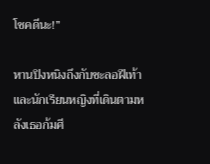โชคดีนะ!”

หานปิงหนิงถึงกับชะลอฝีเท้าและนักเรียนหญิงที่เดินตามหลังเธอก้มศี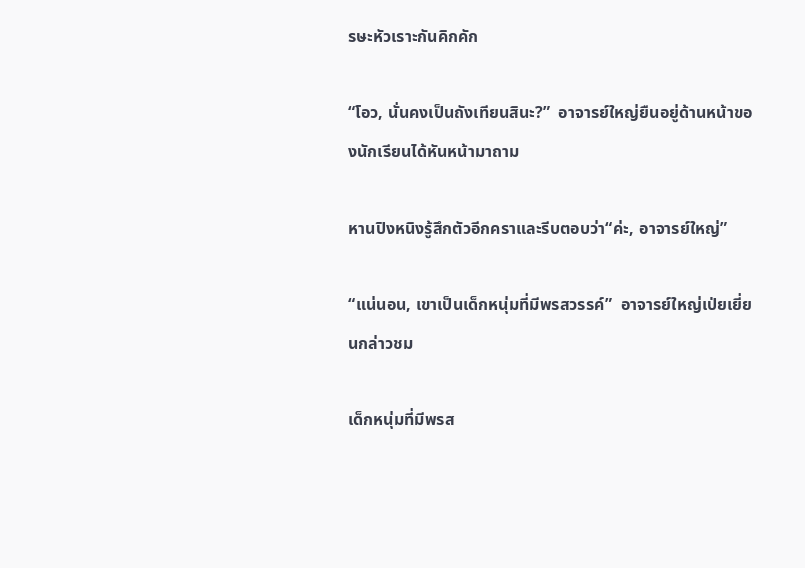รษะหัวเราะกันคิกคัก

“โอว, นั่นคงเป็นถังเทียนสินะ?”  อาจารย์ใหญ่ยืนอยู่ด้านหน้าของนักเรียนได้หันหน้ามาถาม

หานปิงหนิงรู้สึกตัวอีกคราและรีบตอบว่า“ค่ะ, อาจารย์ใหญ่”

“แน่นอน, เขาเป็นเด็กหนุ่มที่มีพรสวรรค์”  อาจารย์ใหญ่เป่ยเยี่ยนกล่าวชม

เด็กหนุ่มที่มีพรส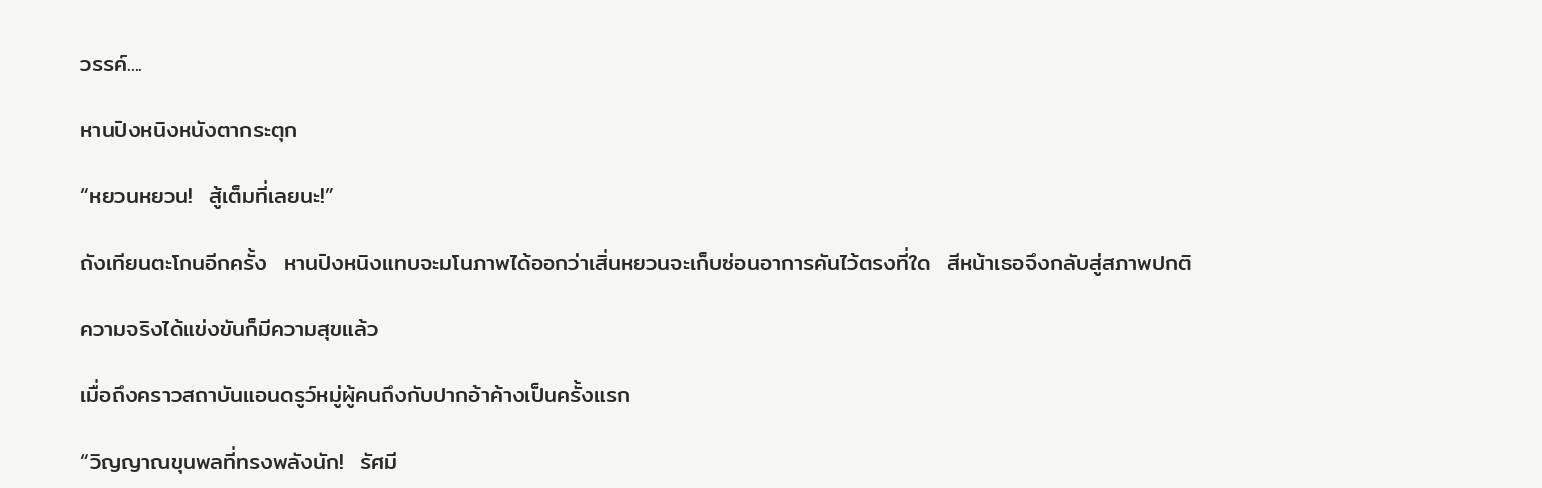วรรค์....

หานปิงหนิงหนังตากระตุก

“หยวนหยวน!  สู้เต็มที่เลยนะ!”

ถังเทียนตะโกนอีกครั้ง  หานปิงหนิงแทบจะมโนภาพได้ออกว่าเสิ่นหยวนจะเก็บซ่อนอาการคันไว้ตรงที่ใด  สีหน้าเธอจึงกลับสู่สภาพปกติ

ความจริงได้แข่งขันก็มีความสุขแล้ว

เมื่อถึงคราวสถาบันแอนดรูว์หมู่ผู้คนถึงกับปากอ้าค้างเป็นครั้งแรก

“วิญญาณขุนพลที่ทรงพลังนัก!  รัศมี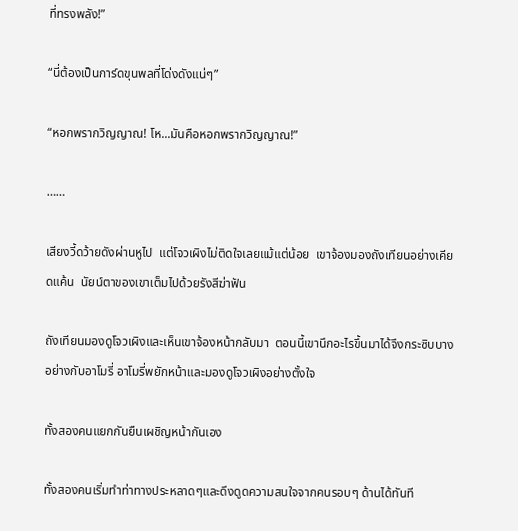ที่ทรงพลัง!”

“นี่ต้องเป็นการ์ดขุนพลที่โด่งดังแน่ๆ”

“หอกพรากวิญญาณ! โห...มันคือหอกพรากวิญญาณ!”

……

เสียงวี้ดว้ายดังผ่านหูไป  แต่โจวเผิงไม่ติดใจเลยแม้แต่น้อย  เขาจ้องมองถังเทียนอย่างเคียดแค้น  นัยน์ตาของเขาเต็มไปด้วยรังสีฆ่าฟัน

ถังเทียนมองดูโจวเผิงและเห็นเขาจ้องหน้ากลับมา  ตอนนี้เขานึกอะไรขึ้นมาได้จึงกระซิบบางอย่างกับอาโมรี่ อาโมรี่พยักหน้าและมองดูโจวเผิงอย่างตั้งใจ

ทั้งสองคนแยกกันยืนเผชิญหน้ากันเอง

ทั้งสองคนเริ่มทำท่าทางประหลาดๆและดึงดูดความสนใจจากคนรอบๆ ด้านได้ทันที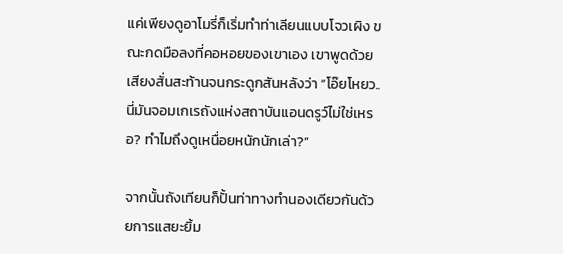แค่เพียงดูอาโมรี่ก็เริ่มทำท่าเลียนแบบโจวเผิง ขณะกดมือลงที่คอหอยของเขาเอง เขาพูดด้วยเสียงสั่นสะท้านจนกระดูกสันหลังว่า “โอ๊ยโหยว..นี่มันจอมเกเรถังแห่งสถาบันแอนดรูว์ไม่ใช่เหรอ? ทำไมถึงดูเหนื่อยหนักนักเล่า?”

จากนั้นถังเทียนก็ปั้นท่าทางทำนองเดียวกันด้วยการแสยะยิ้ม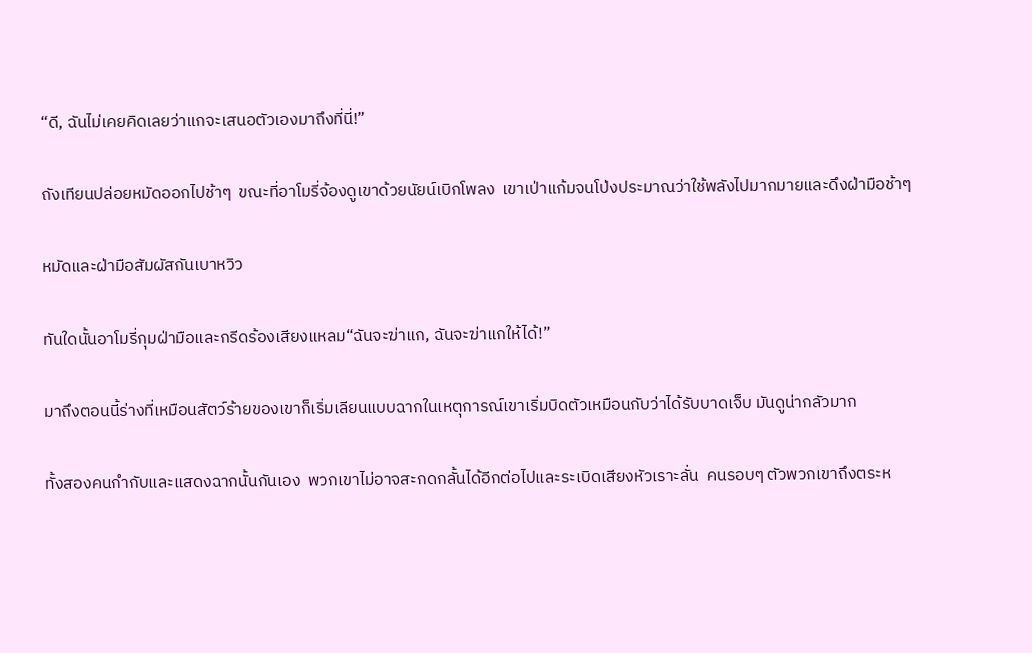“ดี, ฉันไม่เคยคิดเลยว่าแกจะเสนอตัวเองมาถึงที่นี่!”

ถังเทียนปล่อยหมัดออกไปช้าๆ  ขณะที่อาโมรี่จ้องดูเขาด้วยนัยน์เบิกโพลง  เขาเป่าแก้มจนโป่งประมาณว่าใช้พลังไปมากมายและดึงฝ่ามือช้าๆ

หมัดและฝ่ามือสัมผัสกันเบาหวิว

ทันใดนั้นอาโมรี่กุมฝ่ามือและกรีดร้องเสียงแหลม“ฉันจะฆ่าแก, ฉันจะฆ่าแกให้ได้!”

มาถึงตอนนี้ร่างที่เหมือนสัตว์ร้ายของเขาก็เริ่มเลียนแบบฉากในเหตุการณ์เขาเริ่มบิดตัวเหมือนกับว่าได้รับบาดเจ็บ มันดูน่ากลัวมาก

ทั้งสองคนกำกับและแสดงฉากนั้นกันเอง  พวกเขาไม่อาจสะกดกลั้นได้อีกต่อไปและระเบิดเสียงหัวเราะลั่น  คนรอบๆ ตัวพวกเขาถึงตระห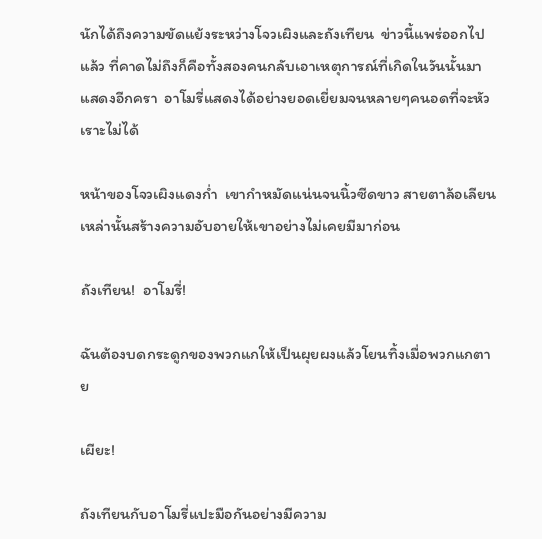นักได้ถึงความขัดแย้งระหว่างโจวเผิงและถังเทียน  ข่าวนี้แพร่ออกไปแล้ว ที่คาดไม่ถึงก็คือทั้งสองคนกลับเอาเหตุการณ์ที่เกิดในวันนั้นมาแสดงอีกครา  อาโมรี่แสดงได้อย่างยอดเยี่ยมจนหลายๆคนอดที่จะหัวเราะไม่ได้

หน้าของโจวเผิงแดงก่ำ  เขากำหมัดแน่นจนนิ้วซีดขาว สายตาล้อเลียนเหล่านั้นสร้างความอับอายให้เขาอย่างไม่เคยมีมาก่อน

ถังเทียน!  อาโมรี่!

ฉันต้องบดกระดูกของพวกแกให้เป็นผุยผงแล้วโยนทิ้งเมื่อพวกแกตาย

เผียะ!

ถังเทียนกับอาโมรี่แปะมือกันอย่างมีความ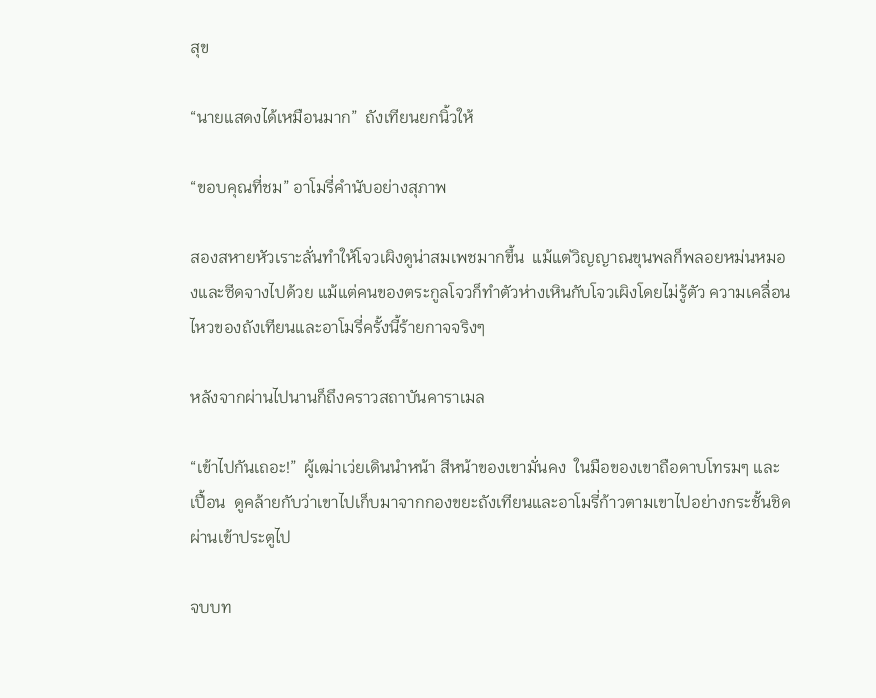สุข

“นายแสดงได้เหมือนมาก”  ถังเทียนยกนิ้วให้

“ขอบคุณที่ชม” อาโมรี่คำนับอย่างสุภาพ

สองสหายหัวเราะลั่นทำให้โจวเผิงดูน่าสมเพชมากขึ้น  แม้แต่วิญญาณขุนพลก็พลอยหม่นหมองและซีดจางไปด้วย แม้แต่คนของตระกูลโจวก็ทำตัวห่างเหินกับโจวเผิงโดยไม่รู้ตัว ความเคลื่อนไหวของถังเทียนและอาโมรี่ครั้งนี้ร้ายกาจจริงๆ

หลังจากผ่านไปนานก็ถึงคราวสถาบันคาราเมล

“เข้าไปกันเถอะ!”  ผู้เฒ่าเว่ยเดินนำหน้า สีหน้าของเขามั่นคง  ในมือของเขาถือดาบโทรมๆ และเปื้อน  ดูคล้ายกับว่าเขาไปเก็บมาจากกองขยะถังเทียนและอาโมรี่ก้าวตามเขาไปอย่างกระชั้นชิดผ่านเข้าประตูไป

จบบท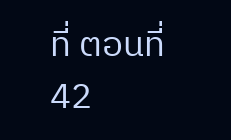ที่ ตอนที่ 42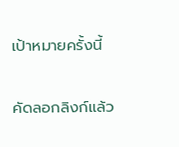เป้าหมายครั้งนี้

คัดลอกลิงก์แล้ว